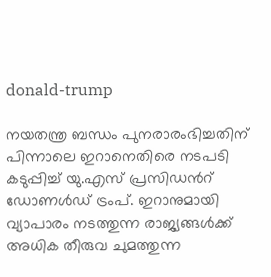donald-trump

നയതന്ത്ര ബന്ധം പുനരാരംഭിച്ചതിന് പിന്നാലെ ഇറാനെതിരെ നടപടി കടുപ്പിച്ച് യു.എസ് പ്രസിഡന്‍റ് ഡോണള്‍ഡ് ട്രംപ്. ഇറാനുമായി വ്യാപാരം നടത്തുന്ന രാജ്യങ്ങള്‍ക്ക് അധിക തീരുവ ചുമത്തുന്ന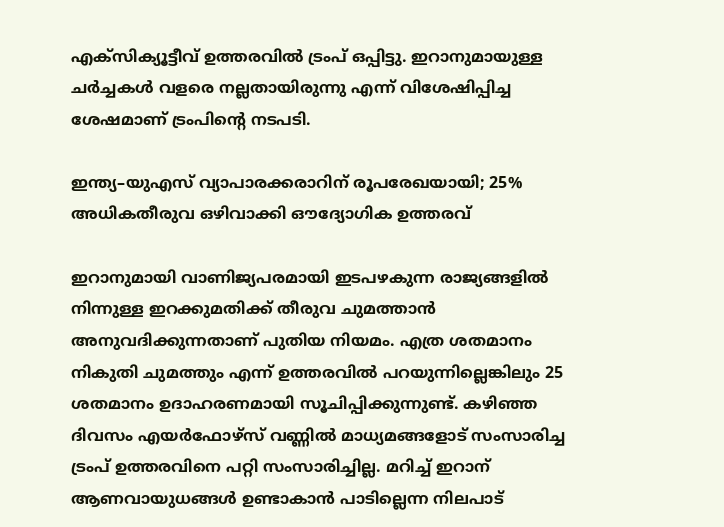എക്സിക്യൂട്ടീവ് ഉത്തരവില്‍ ട്രംപ് ഒപ്പിട്ടു. ഇറാനുമായുള്ള ചര്‍ച്ചകള്‍ വളരെ നല്ലതായിരുന്നു എന്ന് വിശേഷിപ്പിച്ച ശേഷമാണ് ട്രംപിന്‍റെ നടപടി.

ഇന്ത്യ–യുഎസ് വ്യാപാരക്കരാറിന് രൂപരേഖയായി; 25% അധികതീരുവ ഒഴിവാക്കി ഔദ്യോഗിക ഉത്തരവ്

ഇറാനുമായി വാണിജ്യപരമായി ഇടപഴകുന്ന രാജ്യങ്ങളിൽ നിന്നുള്ള ഇറക്കുമതിക്ക് തീരുവ ചുമത്താൻ അനുവദിക്കുന്നതാണ് പുതിയ നിയമം. എത്ര ശതമാനം നികുതി ചുമത്തും എന്ന് ഉത്തരവില്‍ പറയുന്നില്ലെങ്കിലും 25 ശതമാനം ഉദാഹരണമായി സൂചിപ്പിക്കുന്നുണ്ട്. കഴിഞ്ഞ ദിവസം എയര്‍ഫോഴ്സ് വണ്ണില്‍ മാധ്യമങ്ങളോട് സംസാരിച്ച ട്രംപ് ഉത്തരവിനെ പറ്റി സംസാരിച്ചില്ല. മറിച്ച് ഇറാന് ആണവായുധങ്ങള്‍ ഉണ്ടാകാന്‍ പാടില്ലെന്ന നിലപാട്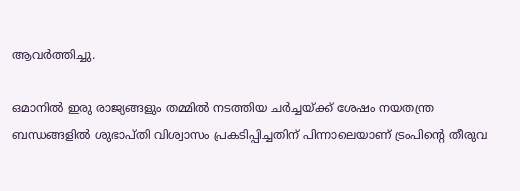ആവര്‍ത്തിച്ചു.

ഒമാനില്‍ ഇരു രാജ്യങ്ങളും തമ്മില്‍ നടത്തിയ ചര്‍ച്ചയ്ക്ക് ശേഷം നയതന്ത്ര ബന്ധങ്ങളില്‍ ശുഭാപ്തി വിശ്വാസം പ്രകടിപ്പിച്ചതിന് പിന്നാലെയാണ് ട്രംപിന്‍റെ തീരുവ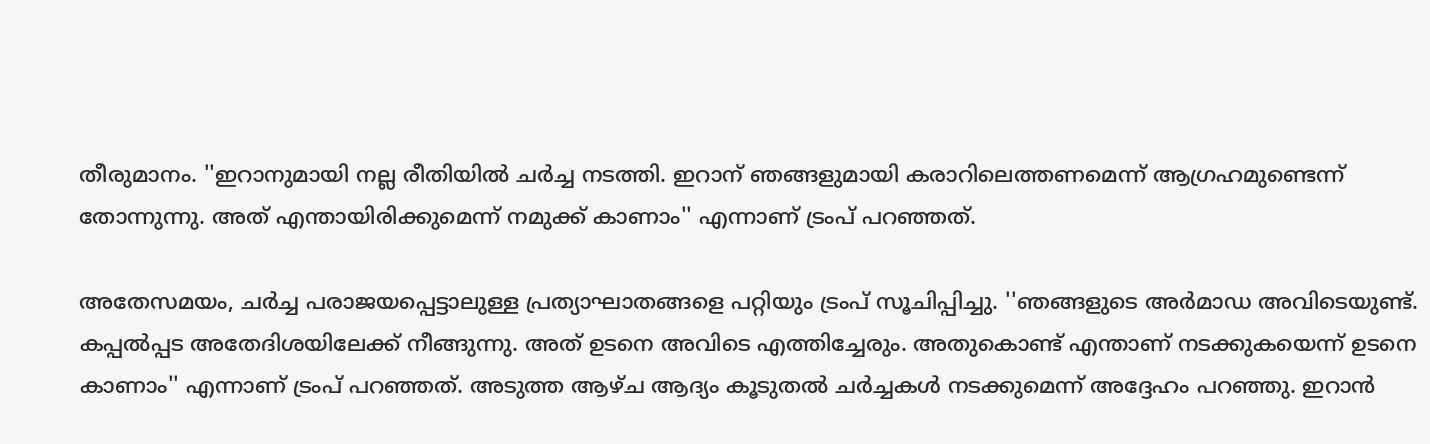തീരുമാനം. ''ഇറാനുമായി നല്ല രീതിയില്‍ ചര്‍ച്ച നടത്തി. ഇറാന് ഞങ്ങളുമായി കരാറിലെത്തണമെന്ന് ആഗ്രഹമുണ്ടെന്ന് തോന്നുന്നു. അത് എന്തായിരിക്കുമെന്ന് നമുക്ക് കാണാം'' എന്നാണ് ട്രംപ് പറഞ്ഞത്.

അതേസമയം, ചര്‍ച്ച പരാജയപ്പെട്ടാലുള്ള പ്രത്യാഘാതങ്ങളെ പറ്റിയും ട്രംപ് സൂചിപ്പിച്ചു. ''ഞങ്ങളുടെ അര്‍മാഡ അവിടെയുണ്ട്. കപ്പല്‍പ്പട അതേദിശയിലേക്ക് നീങ്ങുന്നു. അത് ഉടനെ അവിടെ എത്തിച്ചേരും. അതുകൊണ്ട് എന്താണ് നടക്കുകയെന്ന് ഉടനെ കാണാം'' എന്നാണ് ട്രംപ് പറഞ്ഞത്. അടുത്ത ആഴ്ച ആദ്യം കൂടുതൽ ചർച്ചകൾ നടക്കുമെന്ന് അദ്ദേഹം പറഞ്ഞു. ഇറാന്‍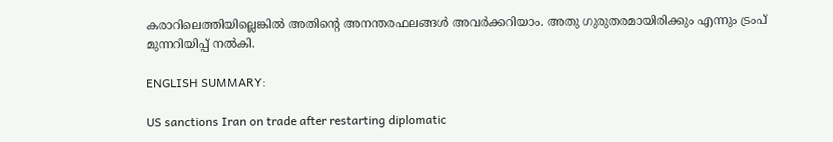കരാറിലെത്തിയില്ലെങ്കില്‍ അതിന്റെ അനന്തരഫലങ്ങൾ അവർക്കറിയാം. അതു ഗുരുതരമായിരിക്കും എന്നും ട്രംപ് മുന്നറിയിപ്പ് നല്‍കി.

ENGLISH SUMMARY:

US sanctions Iran on trade after restarting diplomatic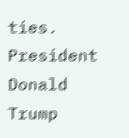ties. President Donald Trump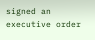signed an executive order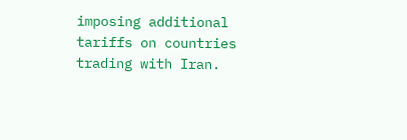imposing additional tariffs on countries trading with Iran.